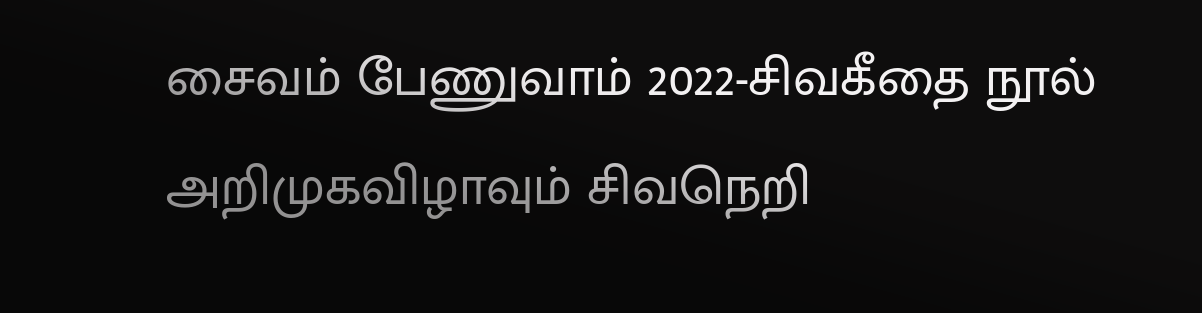சைவம் பேணுவாம் 2022-சிவகீதை நூல் அறிமுகவிழாவும் சிவநெறி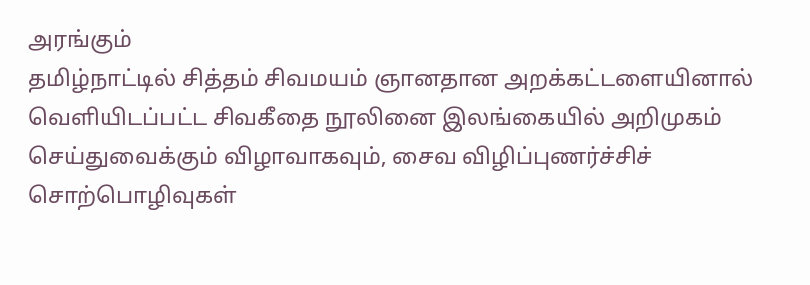அரங்கும்
தமிழ்நாட்டில் சித்தம் சிவமயம் ஞானதான அறக்கட்டளையினால் வெளியிடப்பட்ட சிவகீதை நூலினை இலங்கையில் அறிமுகம் செய்துவைக்கும் விழாவாகவும், சைவ விழிப்புணர்ச்சிச் சொற்பொழிவுகள்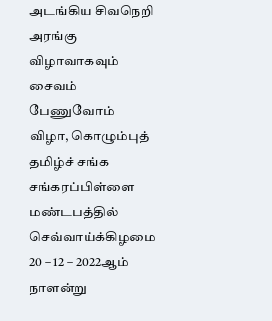அடங்கிய சிவநெறி அரங்கு விழாவாகவும் சைவம் பேணுவோம் விழா, கொழும்புத் தமிழ்ச் சங்க சங்கரப்பிள்ளை மண்டபத்தில் செவ்வாய்க்கிழமை 20 – 12 – 2022ஆம் நாளன்று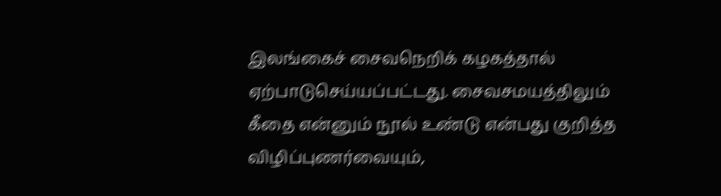இலங்கைச் சைவநெறிக் கழகத்தால் ஏற்பாடுசெய்யப்பட்டது. சைவசமயத்திலும் கீதை என்னும் நூல் உண்டு என்பது குறித்த விழிப்புணர்வையும்,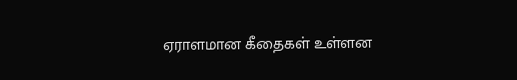ஏராளமான கீதைகள் உள்ளன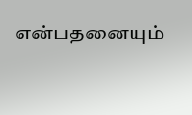என்பதனையும்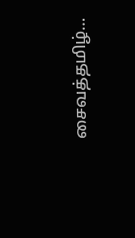சைவத்தமிழ்…